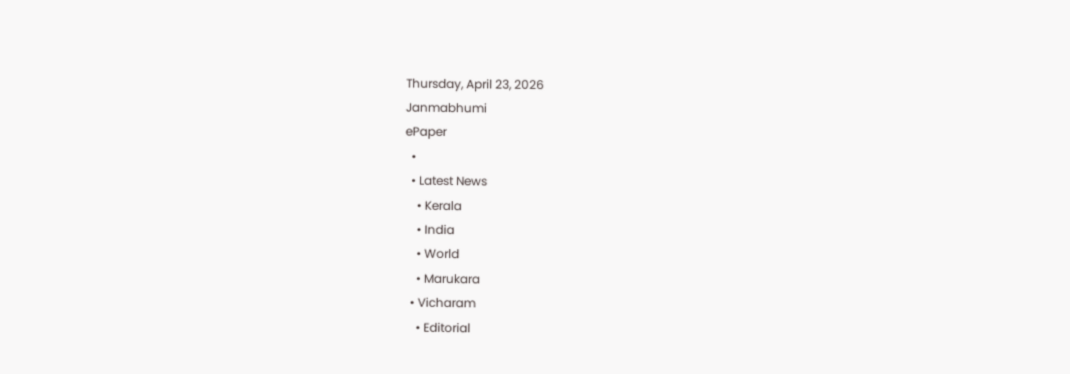Thursday, April 23, 2026
Janmabhumi
ePaper
  •
  • Latest News
    • Kerala
    • India
    • World
    • Marukara
  • Vicharam
    • Editorial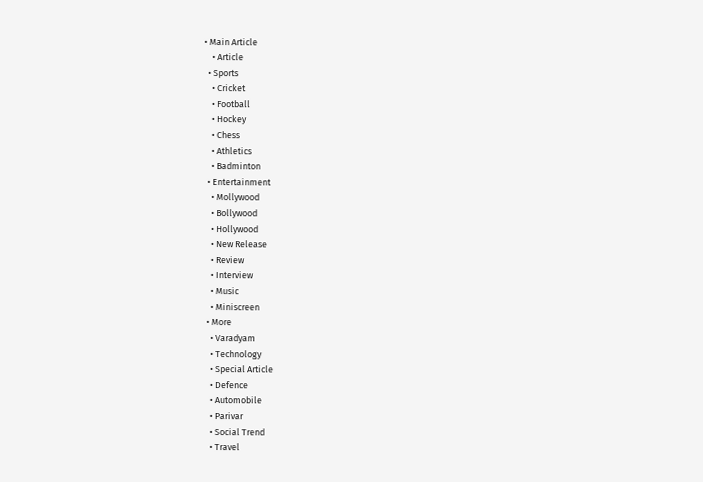• Main Article
    • Article
  • Sports
    • Cricket
    • Football
    • Hockey
    • Chess
    • Athletics
    • Badminton
  • Entertainment
    • Mollywood
    • Bollywood
    • Hollywood
    • New Release
    • Review
    • Interview
    • Music
    • Miniscreen
  • More
    • Varadyam
    • Technology
    • Special Article
    • Defence
    • Automobile
    • Parivar
    • Social Trend
    • Travel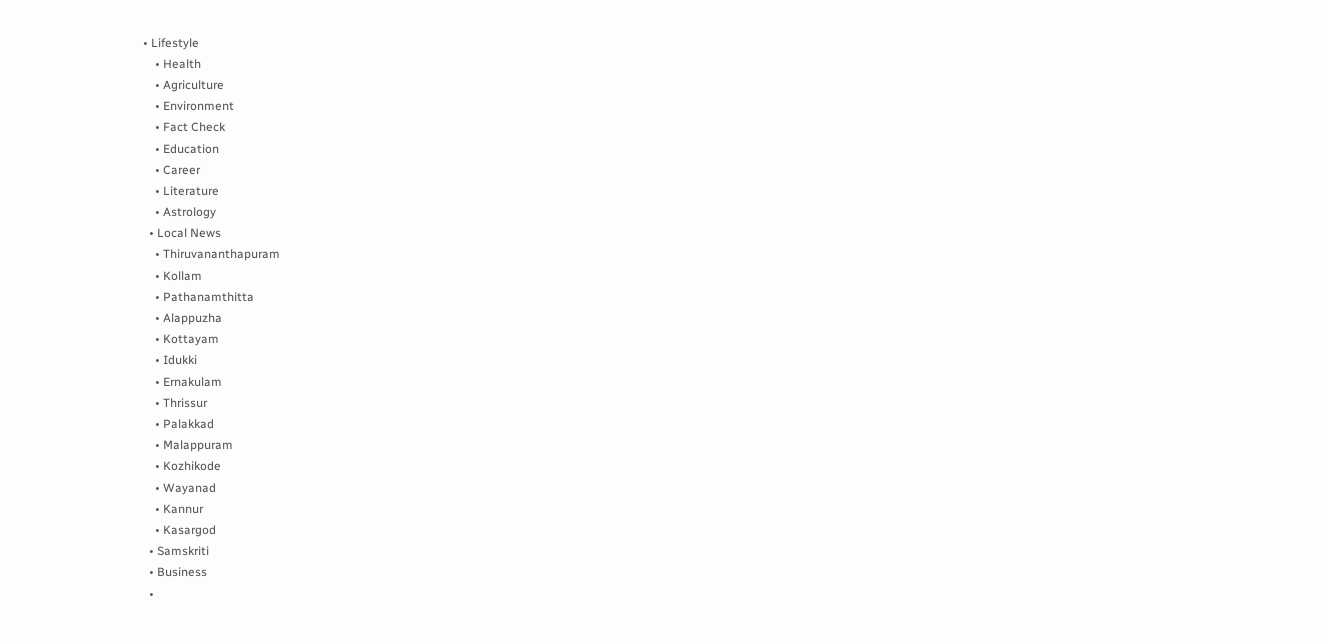• Lifestyle
    • Health
    • Agriculture
    • Environment
    • Fact Check
    • Education
    • Career
    • Literature
    • Astrology
  • Local News
    • Thiruvananthapuram
    • Kollam
    • Pathanamthitta
    • Alappuzha
    • Kottayam
    • Idukki
    • Ernakulam
    • Thrissur
    • Palakkad
    • Malappuram
    • Kozhikode
    • Wayanad
    • Kannur
    • Kasargod
  • Samskriti
  • Business
  •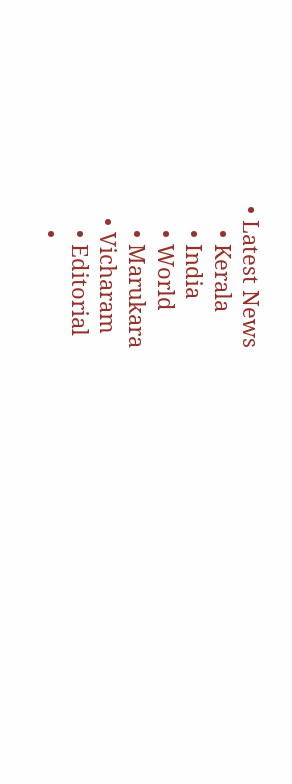• Latest News
    • Kerala
    • India
    • World
    • Marukara
  • Vicharam
    • Editorial
    •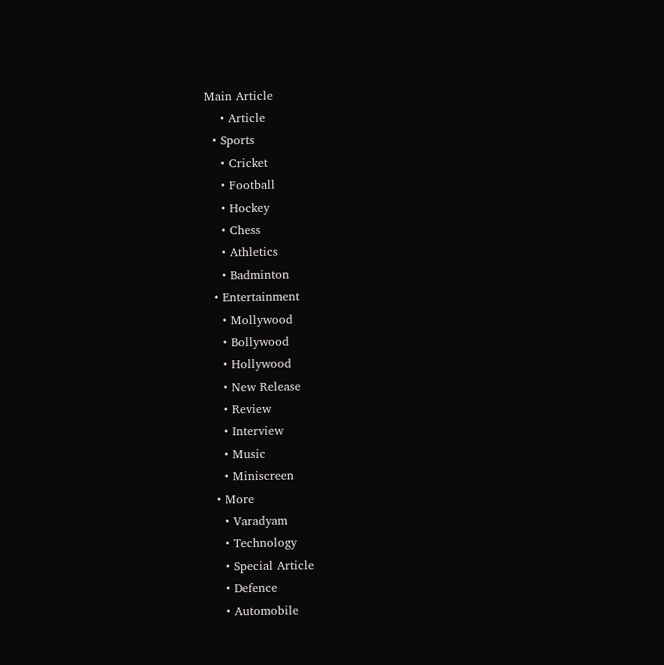Main Article
    • Article
  • Sports
    • Cricket
    • Football
    • Hockey
    • Chess
    • Athletics
    • Badminton
  • Entertainment
    • Mollywood
    • Bollywood
    • Hollywood
    • New Release
    • Review
    • Interview
    • Music
    • Miniscreen
  • More
    • Varadyam
    • Technology
    • Special Article
    • Defence
    • Automobile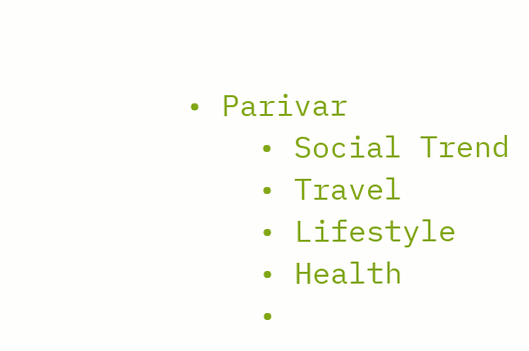• Parivar
    • Social Trend
    • Travel
    • Lifestyle
    • Health
    •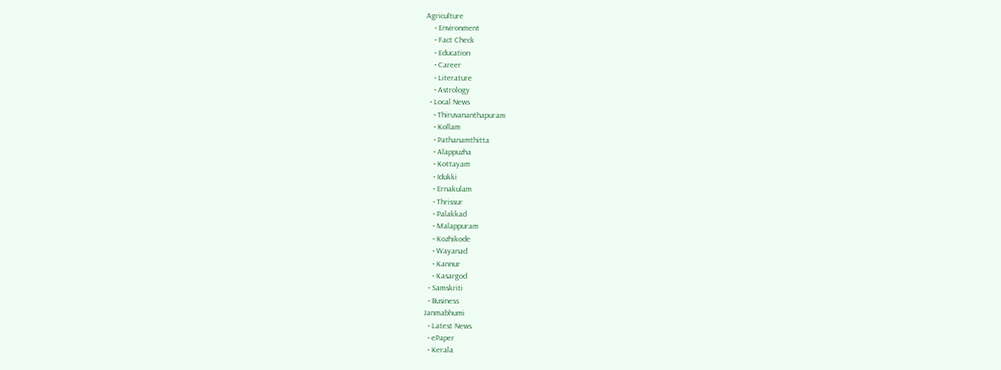Agriculture
    • Environment
    • Fact Check
    • Education
    • Career
    • Literature
    • Astrology
  • Local News
    • Thiruvananthapuram
    • Kollam
    • Pathanamthitta
    • Alappuzha
    • Kottayam
    • Idukki
    • Ernakulam
    • Thrissur
    • Palakkad
    • Malappuram
    • Kozhikode
    • Wayanad
    • Kannur
    • Kasargod
  • Samskriti
  • Business
Janmabhumi
  • Latest News
  • ePaper
  • Kerala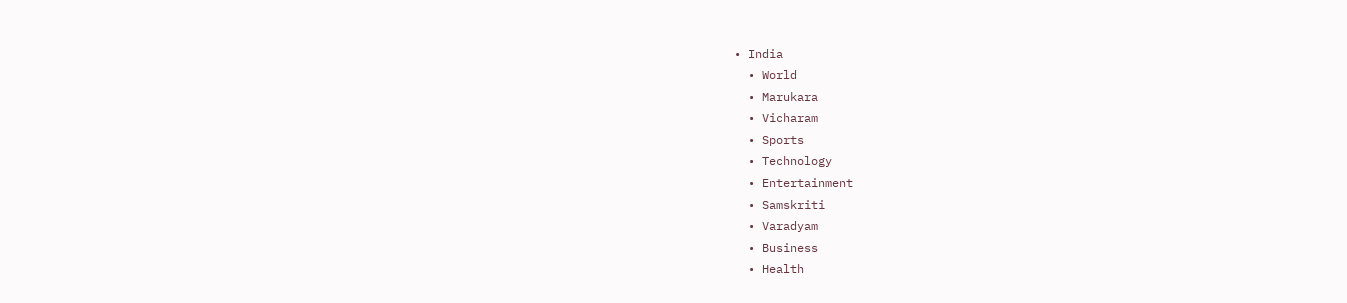• India
  • World
  • Marukara
  • Vicharam
  • Sports
  • Technology
  • Entertainment
  • Samskriti
  • Varadyam
  • Business
  • Health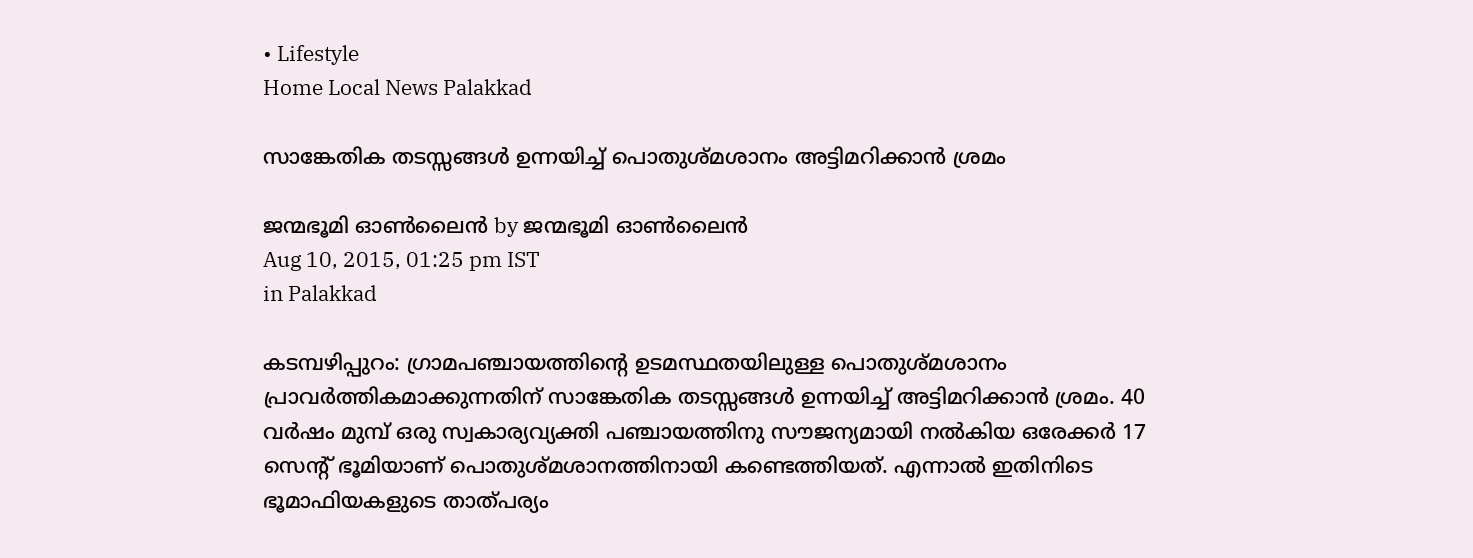• Lifestyle
Home Local News Palakkad

സാങ്കേതിക തടസ്സങ്ങള്‍ ഉന്നയിച്ച് പൊതുശ്മശാനം അട്ടിമറിക്കാന്‍ ശ്രമം

ജന്മഭൂമി ഓണ്‍ലൈന്‍ by ജന്മഭൂമി ഓണ്‍ലൈന്‍
Aug 10, 2015, 01:25 pm IST
in Palakkad

കടമ്പഴിപ്പുറം: ഗ്രാമപഞ്ചായത്തിന്റെ ഉടമസ്ഥതയിലുള്ള പൊതുശ്മശാനം പ്രാവര്‍ത്തികമാക്കുന്നതിന് സാങ്കേതിക തടസ്സങ്ങള്‍ ഉന്നയിച്ച് അട്ടിമറിക്കാന്‍ ശ്രമം. 40 വര്‍ഷം മുമ്പ് ഒരു സ്വകാര്യവ്യക്തി പഞ്ചായത്തിനു സൗജന്യമായി നല്‍കിയ ഒരേക്കര്‍ 17 സെന്റ് ഭൂമിയാണ് പൊതുശ്മശാനത്തിനായി കണ്ടെത്തിയത്. എന്നാല്‍ ഇതിനിടെ ഭൂമാഫിയകളുടെ താത്പര്യം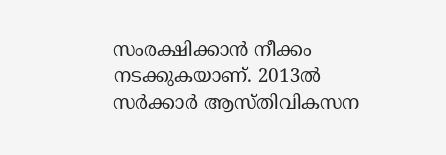സംരക്ഷിക്കാന്‍ നീക്കം നടക്കുകയാണ്. 2013ല്‍ സര്‍ക്കാര്‍ ആസ്തിവികസന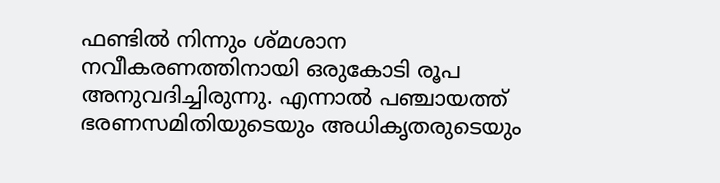ഫണ്ടില്‍ നിന്നും ശ്മശാന നവീകരണത്തിനായി ഒരുകോടി രൂപ അനുവദിച്ചിരുന്നു. എന്നാല്‍ പഞ്ചായത്ത് ഭരണസമിതിയുടെയും അധികൃതരുടെയും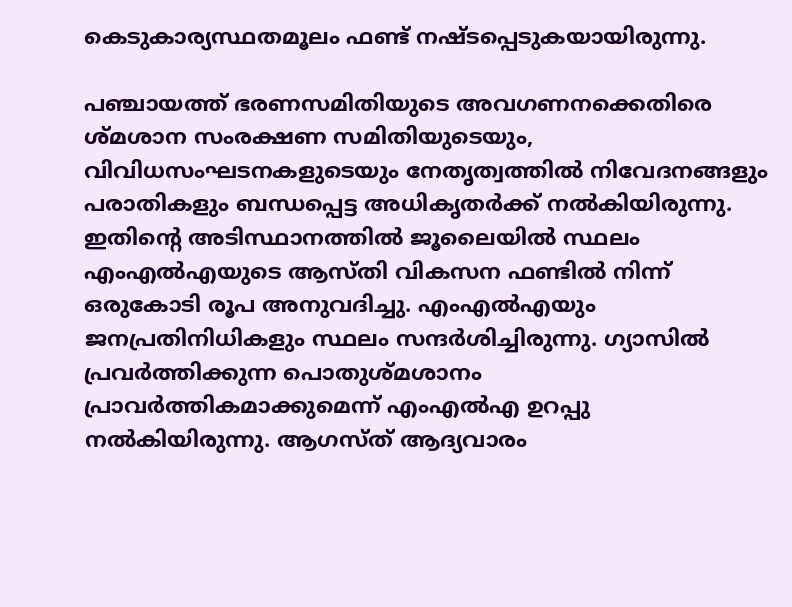കെടുകാര്യസ്ഥതമൂലം ഫണ്ട് നഷ്ടപ്പെടുകയായിരുന്നു.

പഞ്ചായത്ത് ഭരണസമിതിയുടെ അവഗണനക്കെതിരെ ശ്മശാന സംരക്ഷണ സമിതിയുടെയും, വിവിധസംഘടനകളുടെയും നേതൃത്വത്തില്‍ നിവേദനങ്ങളും പരാതികളും ബന്ധപ്പെട്ട അധികൃതര്‍ക്ക് നല്‍കിയിരുന്നു. ഇതിന്റെ അടിസ്ഥാനത്തില്‍ ജൂലൈയില്‍ സ്ഥലം എംഎല്‍എയുടെ ആസ്തി വികസന ഫണ്ടില്‍ നിന്ന് ഒരുകോടി രൂപ അനുവദിച്ചു. എംഎല്‍എയും ജനപ്രതിനിധികളും സ്ഥലം സന്ദര്‍ശിച്ചിരുന്നു. ഗ്യാസില്‍ പ്രവര്‍ത്തിക്കുന്ന പൊതുശ്മശാനം പ്രാവര്‍ത്തികമാക്കുമെന്ന് എംഎല്‍എ ഉറപ്പു നല്‍കിയിരുന്നു. ആഗസ്ത് ആദ്യവാരം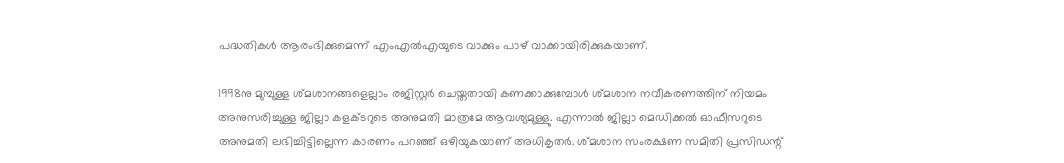പദ്ധതികള്‍ ആരംഭിക്കുമെന്ന് എംഎല്‍എയുടെ വാക്കും പാഴ് വാക്കായിരിക്കുകയാണ്.

1998നു മുമ്പുള്ള ശ്മശാനങ്ങളെല്ലാം രജിസ്റ്റര്‍ ചെയ്തതായി കണക്കാക്കുമ്പോള്‍ ശ്മശാന നവീകരണത്തിന് നിയമം അനുസരിച്ചുള്ള ജില്ലാ കളക്ടറുടെ അനുമതി മാത്രമേ ആവശ്യമുള്ളു. എന്നാല്‍ ജില്ലാ മെഡിക്കല്‍ ഓഫീസറുടെ അനുമതി ലഭിച്ചിട്ടില്ലെന്ന കാരണം പറഞ്ഞ് ഒഴിയുകയാണ് അധികൃതര്‍. ശ്മശാന സംരക്ഷണ സമിതി പ്രസിഡന്റ്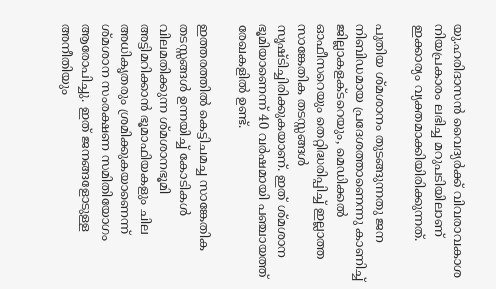യു.ഹരിദാസന്‍ വൈദ്യര്‍ക്ക് വിവരാവകാശ നിയപ്രകാരം ലഭിച്ച മറുപടിയിലാണ് ഇക്കാര്യം വ്യക്തമാക്കിയിരിക്കുന്നത്.

പുതിയ ശ്മശാനം തുടങ്ങുന്നതു ജന നിബിഡമായ പ്രദേശത്താണെന്നു കാണിച്ച് ജില്ലാകളക്ടറെയും, മെഡിക്കല്‍ ഓഫീസറെയും തെറ്റിദ്ധരിപ്പിച്ച് ഇല്ലാത്ത സാങ്കേതിക തടസ്സങ്ങള്‍ സൃഷ്ടിച്ചിരിക്കുകയാണ്. ഇത് ശ്മശാന ഭൂമിയാണെന്ന് 40 വര്‍ഷമായി പഞ്ചായത്ത് രേഖകളില്‍ ഉണ്ട്.

ഇത്തരത്തില്‍ കെട്ടിചമച്ച സാങ്കേതിക തടസ്സങ്ങള്‍ ഉന്നയിച്ച് കോടികള്‍ വിലമതിക്കുന്ന ശ്മശാനഭൂമി അട്ടിമറിക്കാന്‍ ഭൂമാഫിയകളും ചില അധികൃതരും ശ്രമിക്കുകയാണെന്ന് ശ്മശാന സംരക്ഷണ സമിതിയോഗം ആരോപിച്ചു. ഇത് ജനങ്ങളോടുള്ള അനീതിയും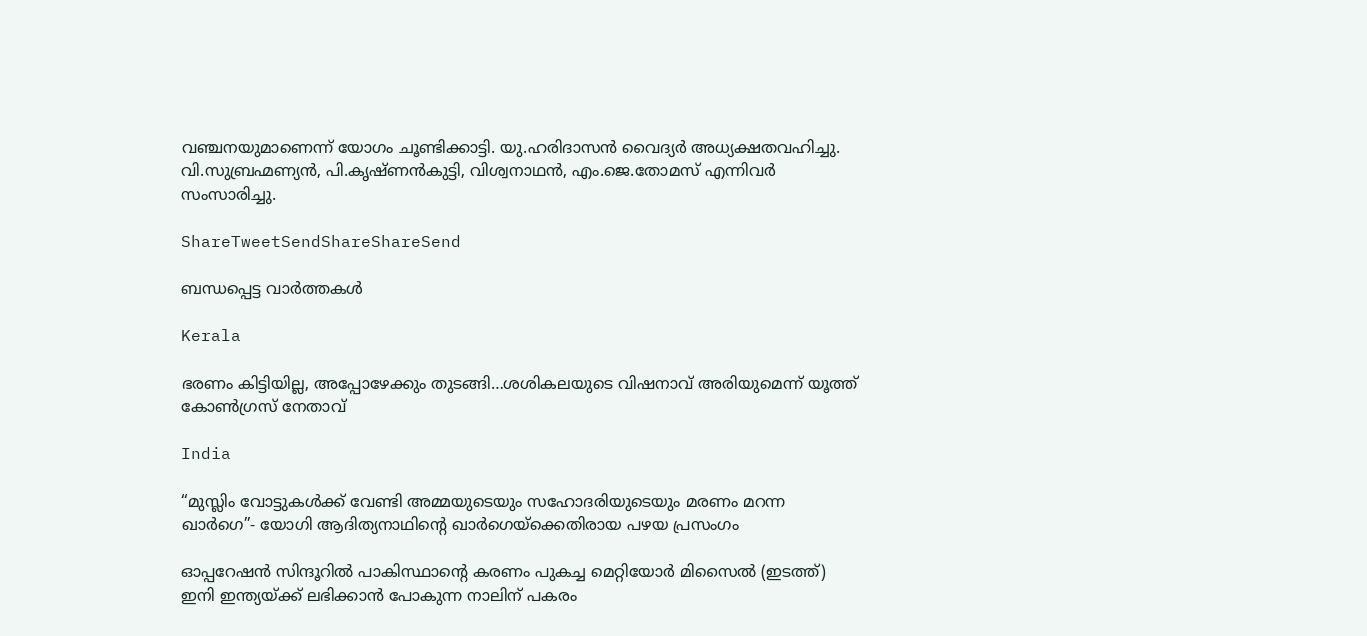വഞ്ചനയുമാണെന്ന് യോഗം ചൂണ്ടിക്കാട്ടി. യു.ഹരിദാസന്‍ വൈദ്യര്‍ അധ്യക്ഷതവഹിച്ചു. വി.സുബ്രഹ്മണ്യന്‍, പി.കൃഷ്ണന്‍കുട്ടി, വിശ്വനാഥന്‍, എം.ജെ.തോമസ് എന്നിവര്‍ സംസാരിച്ചു.

ShareTweetSendShareShareSend

ബന്ധപ്പെട്ട വാര്‍ത്തകള്‍

Kerala

ഭരണം കിട്ടിയില്ല, അപ്പോഴേക്കും തുടങ്ങി…ശശികലയുടെ വിഷനാവ് അരിയുമെന്ന് യൂത്ത് കോണ്‍ഗ്രസ് നേതാവ്

India

“മുസ്ലിം വോട്ടുകള്‍ക്ക് വേണ്ടി അമ്മയുടെയും സഹോദരിയുടെയും മരണം മറന്ന ഖാര്‍ഗെ”- യോഗി ആദിത്യനാഥിന്റെ ഖാര്‍ഗെയ്‌ക്കെതിരായ പഴയ പ്രസംഗം

ഓപ്പറേഷന്‍ സിന്ദൂറില്‍ പാകിസ്ഥാന്‍റെ കരണം പുകച്ച മെറ്റിയോര്‍ മിസൈല്‍ (ഇടത്ത്) ഇനി ഇന്ത്യയ്ക്ക് ലഭിക്കാന്‍ പോകുന്ന നാലിന് പകരം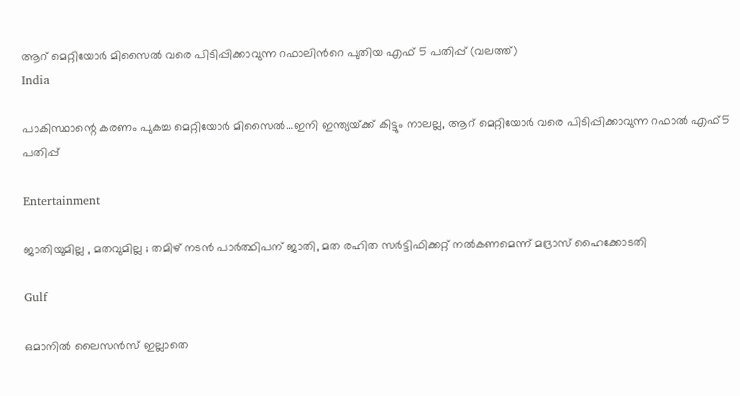ആറ് മെറ്റിയോര്‍ മിസൈല്‍ വരെ പിടിപ്പിക്കാവുന്ന റഫാലിന്‍റെ പുതിയ എഫ് 5 പതിപ്പ് (വലത്ത്)
India

പാകിസ്ഥാന്റെ കരണം പുകച്ച മെറ്റിയോര്‍ മിസൈല്‍…ഇനി ഇന്ത്യയ്‌ക്ക് കിട്ടും നാലല്ല, ആറ് മെറ്റിയോര്‍ വരെ പിടിപ്പിക്കാവുന്ന റഫാല്‍ എഫ്5 പതിപ്പ്

Entertainment

ജാതിയുമില്ല , മതവുമില്ല ; തമിഴ് നടൻ പാർത്ഥിപന് ജാതി, മത രഹിത സർട്ടിഫിക്കറ്റ് നൽകണമെന്ന് മദ്രാസ് ഹൈക്കോടതി

Gulf

ഒമാനിൽ ലൈസൻസ് ഇല്ലാതെ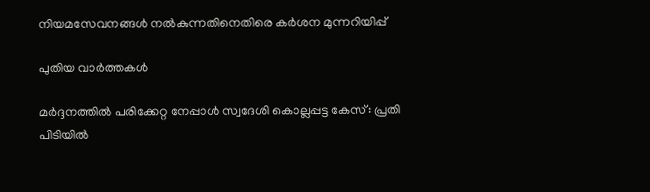നിയമസേവനങ്ങൾ നൽകുന്നതിനെതിരെ കർശന മുന്നറിയിപ്പ്

പുതിയ വാര്‍ത്തകള്‍

മർദ്ദനത്തിൽ പരിക്കേറ്റ നേപ്പാൾ സ്വദേശി കൊല്ലപ്പട്ട കേസ്: പ്രതി പിടിയിൽ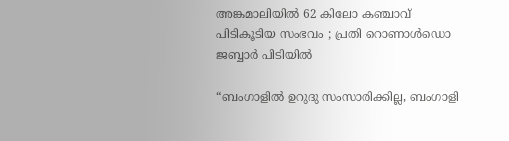അങ്കമാലിയിൽ 62 കിലോ കഞ്ചാവ് പിടികൂടിയ സംഭവം ; പ്രതി റൊണാൾഡൊ ജബ്ബാർ പിടിയിൽ

“ബംഗാളിൽ ഉറുദു സംസാരിക്കില്ല, ബംഗാളി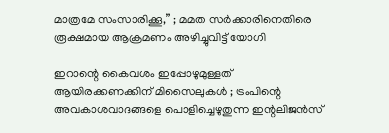മാത്രമേ സംസാരിക്കൂ,” ; മമത സർക്കാരിനെതിരെ  രൂക്ഷമായ ആക്രമണം അഴിച്ചുവിട്ട് യോഗി

ഇറാന്റെ കൈവശം ഇപ്പോഴുമുള്ളത് ആയിരക്കണക്കിന് മിസൈലുകൾ ; ട്രംപിന്റെ അവകാശവാദങ്ങളെ പൊളിച്ചെഴുതുന്ന ഇന്റലിജൻസ്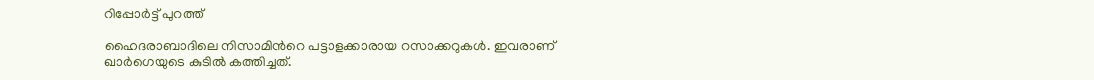റിപ്പോർട്ട് പുറത്ത്

ഹൈദരാബാദിലെ നിസാമിന്‍റെ പട്ടാളക്കാരായ റസാക്കറുകള്‍. ഇവരാണ് ഖാര്‍ഗെയുടെ കുടില്‍ കത്തിച്ചത്.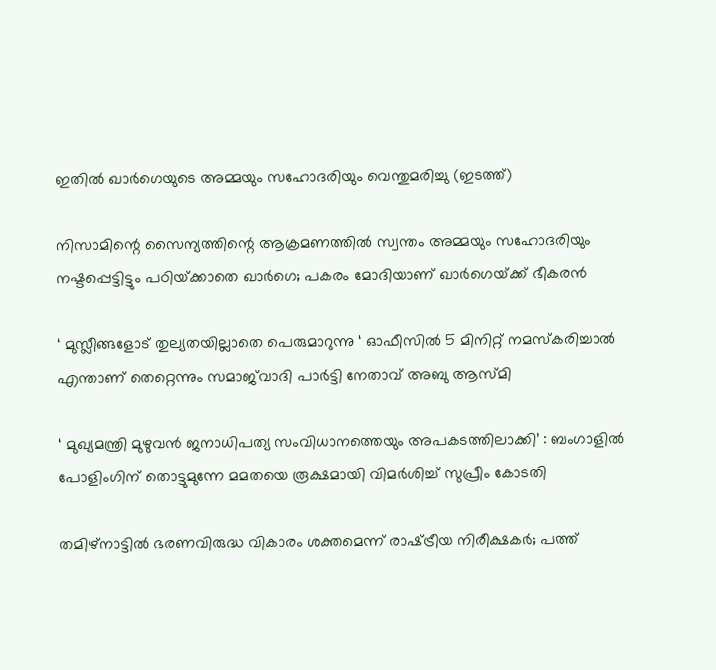ഇതില്‍ ഖാര്‍ഗെയുടെ അമ്മയും സഹോദരിയും വെന്തുമരിച്ചു (ഇടത്ത്)

നിസാമിന്റെ സൈന്യത്തിന്റെ ആക്രമണത്തില്‍ സ്വന്തം അമ്മയും സഹോദരിയും നഷ്ടപ്പെട്ടിട്ടും പഠിയ്‌ക്കാതെ ഖാര്‍ഗെ; പകരം മോദിയാണ് ഖാര്‍ഗെയ്‌ക്ക് ഭീകരന്‍

‘ മുസ്ലീങ്ങളോട് തുല്യതയില്ലാതെ പെരുമാറുന്നു ‘ ഓഫീസിൽ 5 മിനിറ്റ് നമസ്‌കരിച്ചാൽ എന്താണ് തെറ്റെന്നും സമാജ്‌വാദി പാർട്ടി നേതാവ് അബു ആസ്മി

‘ മുഖ്യമന്ത്രി മുഴുവൻ ജനാധിപത്യ സംവിധാനത്തെയും അപകടത്തിലാക്കി’ : ബംഗാളിൽ പോളിംഗിന് തൊട്ടുമുന്നേ മമതയെ രൂക്ഷമായി വിമർശിച്ച് സുപ്രീം കോടതി

തമിഴ്നാട്ടില്‍ ഭരണവിരുദ്ധ വികാരം ശക്തമെന്ന് രാഷ്‌ട്രീയ നിരീക്ഷകര്‍; പത്ത്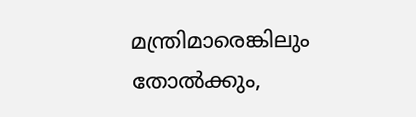മന്ത്രിമാരെങ്കിലും തോല്‍ക്കും,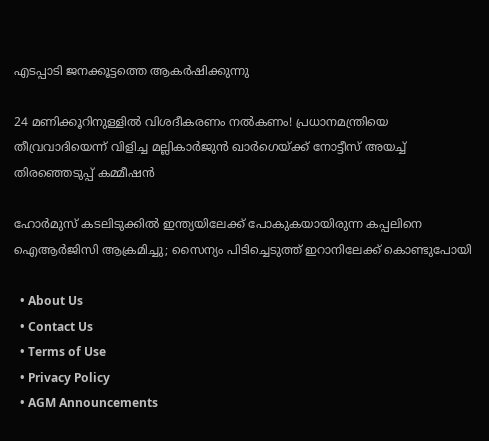എടപ്പാടി ജനക്കൂട്ടത്തെ ആകര്‍ഷിക്കുന്നു

24 മണിക്കൂറിനുള്ളിൽ വിശദീകരണം നൽകണം! പ്രധാനമന്ത്രിയെ തീവ്രവാദിയെന്ന് വിളിച്ച മല്ലികാർജുൻ ഖാർഗെയ്‌ക്ക് നോട്ടീസ് അയച്ച് തിരഞ്ഞെടുപ്പ് കമ്മീഷൻ

ഹോർമുസ് കടലിടുക്കിൽ ഇന്ത്യയിലേക്ക് പോകുകയായിരുന്ന കപ്പലിനെ ഐആർജിസി ആക്രമിച്ചു; സൈന്യം പിടിച്ചെടുത്ത് ഇറാനിലേക്ക് കൊണ്ടുപോയി

  • About Us
  • Contact Us
  • Terms of Use
  • Privacy Policy
  • AGM Announcements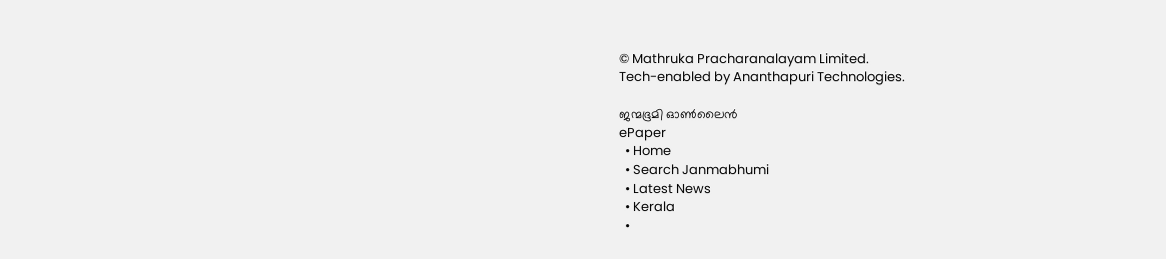© Mathruka Pracharanalayam Limited.
Tech-enabled by Ananthapuri Technologies.

ജന്മഭൂമി ഓണ്‍ലൈന്‍
ePaper
  • Home
  • Search Janmabhumi
  • Latest News
  • Kerala
  •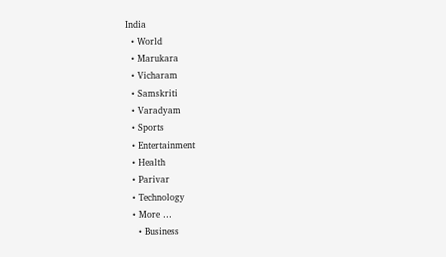India
  • World
  • Marukara
  • Vicharam
  • Samskriti
  • Varadyam
  • Sports
  • Entertainment
  • Health
  • Parivar
  • Technology
  • More …
    • Business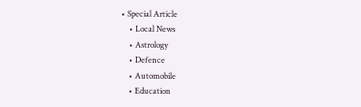• Special Article
    • Local News
    • Astrology
    • Defence
    • Automobile
    • Education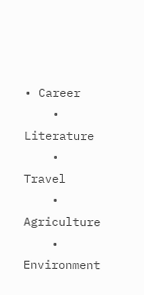• Career
    • Literature
    • Travel
    • Agriculture
    • Environment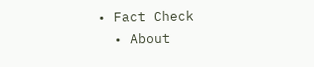• Fact Check
  • About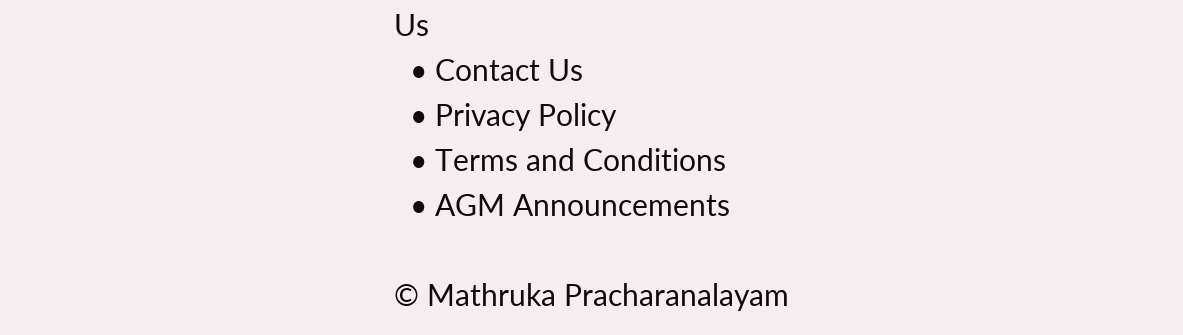Us
  • Contact Us
  • Privacy Policy
  • Terms and Conditions
  • AGM Announcements

© Mathruka Pracharanalayam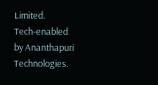Limited.
Tech-enabled by Ananthapuri Technologies.